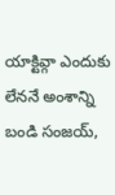యాక్టివ్గా ఎందుకు లేననే అంశాన్ని బండి సంజయ్,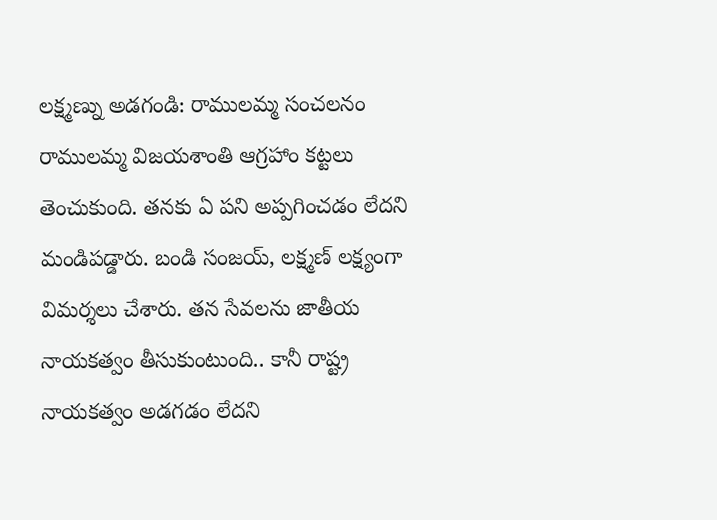లక్ష్మణ్ను అడగండి: రాములమ్మ సంచలనం
రాములమ్మ విజయశాంతి ఆగ్రహాం కట్టలు తెంచుకుంది. తనకు ఏ పని అప్పగించడం లేదని మండిపడ్డారు. బండి సంజయ్, లక్ష్మణ్ లక్ష్యంగా విమర్శలు చేశారు. తన సేవలను జాతీయ నాయకత్వం తీసుకుంటుంది.. కానీ రాష్ట్ర నాయకత్వం అడగడం లేదని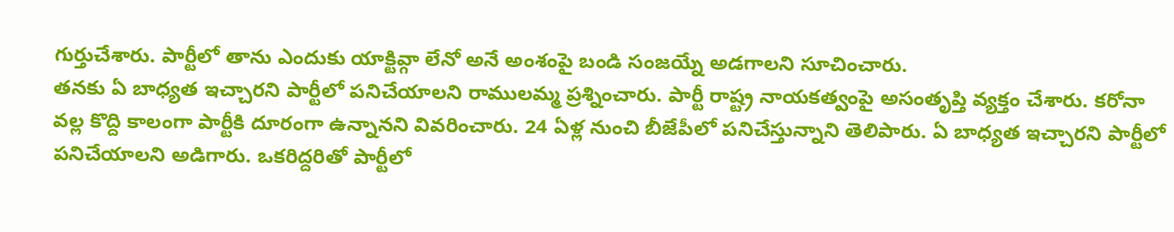గుర్తుచేశారు. పార్టీలో తాను ఎందుకు యాక్టివ్గా లేనో అనే అంశంపై బండి సంజయ్నే అడగాలని సూచించారు.
తనకు ఏ బాధ్యత ఇచ్చారని పార్టీలో పనిచేయాలని రాములమ్మ ప్రశ్నించారు. పార్టీ రాష్ట్ర నాయకత్వంపై అసంతృప్తి వ్యక్తం చేశారు. కరోనా వల్ల కొద్ది కాలంగా పార్టీకి దూరంగా ఉన్నానని వివరించారు. 24 ఏళ్ల నుంచి బీజేపీలో పనిచేస్తున్నాని తెలిపారు. ఏ బాధ్యత ఇచ్చారని పార్టీలో పనిచేయాలని అడిగారు. ఒకరిద్దరితో పార్టీలో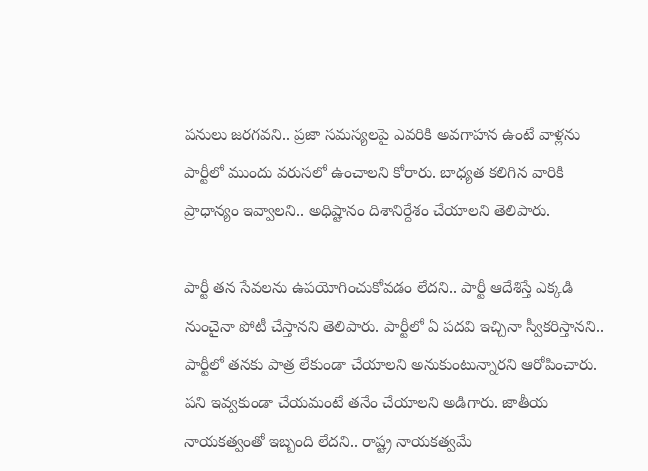పనులు జరగవని.. ప్రజా సమస్యలపై ఎవరికి అవగాహన ఉంటే వాళ్లను పార్టీలో ముందు వరుసలో ఉంచాలని కోరారు. బాధ్యత కలిగిన వారికి ప్రాధాన్యం ఇవ్వాలని.. అధిష్టానం దిశానిర్దేశం చేయాలని తెలిపారు.

పార్టీ తన సేవలను ఉపయోగించుకోవడం లేదని.. పార్టీ ఆదేశిస్తే ఎక్కడి నుంచైనా పోటీ చేస్తానని తెలిపారు. పార్టీలో ఏ పదవి ఇచ్చినా స్వీకరిస్తానని.. పార్టీలో తనకు పాత్ర లేకుండా చేయాలని అనుకుంటున్నారని ఆరోపించారు. పని ఇవ్వకుండా చేయమంటే తనేం చేయాలని అడిగారు. జాతీయ నాయకత్వంతో ఇబ్బంది లేదని.. రాష్ట్ర నాయకత్వమే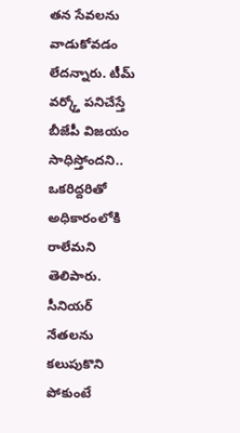తన సేవలను వాడుకోవడం లేదన్నారు. టీమ్ వర్క్తో పనిచేస్తే బీజేపీ విజయం సాధిస్తోందని.. ఒకరిద్దరితో అధికారంలోకి రాలేమని తెలిపారు.
సీనియర్ నేతలను కలుపుకొని పోకుంటే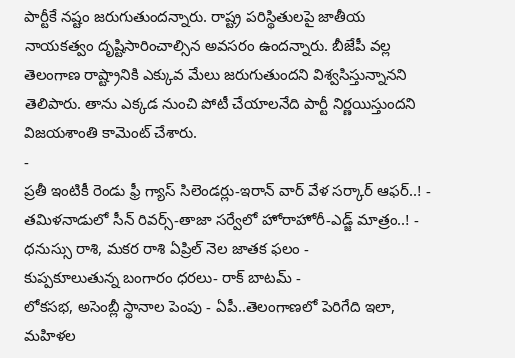పార్టీకే నష్టం జరుగుతుందన్నారు. రాష్ట్ర పరిస్థితులపై జాతీయ నాయకత్వం దృష్టిసారించాల్సిన అవసరం ఉందన్నారు. బీజేపీ వల్ల తెలంగాణ రాష్ట్రానికి ఎక్కువ మేలు జరుగుతుందని విశ్వసిస్తున్నానని తెలిపారు. తాను ఎక్కడ నుంచి పోటీ చేయాలనేది పార్టీ నిర్ణయిస్తుందని విజయశాంతి కామెంట్ చేశారు.
-
ప్రతీ ఇంటికీ రెండు ఫ్రీ గ్యాస్ సిలెండర్లు-ఇరాన్ వార్ వేళ సర్కార్ ఆఫర్..! -
తమిళనాడులో సీన్ రివర్స్-తాజా సర్వేలో హోరాహోరీ-ఎడ్జ్ మాత్రం..! -
ధనుస్సు రాశి, మకర రాశి ఏప్రిల్ నెల జాతక ఫలం -
కుప్పకూలుతున్న బంగారం ధరలు- రాక్ బాటమ్ -
లోకసభ, అసెంబ్లీ స్థానాల పెంపు - ఏపీ..తెలంగాణలో పెరిగేది ఇలా, మహిళల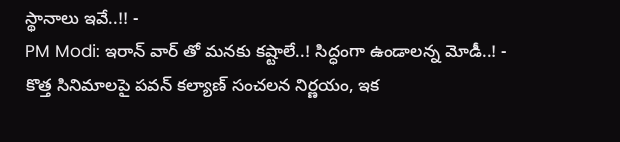స్థానాలు ఇవే..!! -
PM Modi: ఇరాన్ వార్ తో మనకు కష్టాలే..! సిద్ధంగా ఉండాలన్న మోడీ..! -
కొత్త సినిమాలపై పవన్ కల్యాణ్ సంచలన నిర్ణయం, ఇక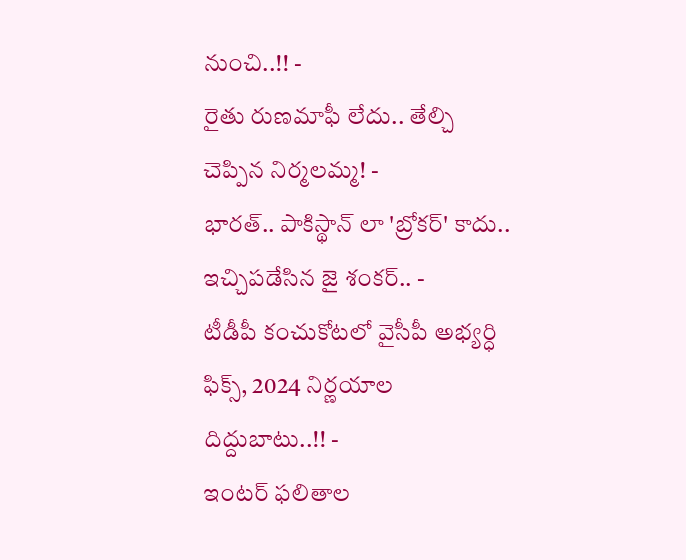నుంచి..!! -
రైతు రుణమాఫీ లేదు.. తేల్చి చెప్పిన నిర్మలమ్మ! -
భారత్.. పాకిస్థాన్ లా 'బ్రోకర్' కాదు.. ఇచ్చిపడేసిన జై శంకర్.. -
టీడీపీ కంచుకోటలో వైసీపీ అభ్యర్ధి ఫిక్స్, 2024 నిర్ణయాల దిద్దుబాటు..!! -
ఇంటర్ ఫలితాల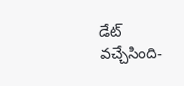డేట్ వచ్చేసింది-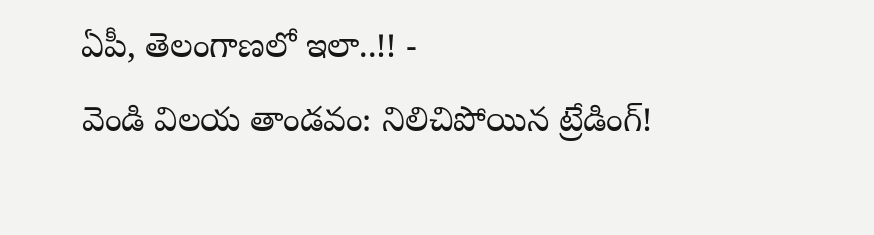ఏపీ, తెలంగాణలో ఇలా..!! -
వెండి విలయ తాండవం: నిలిచిపోయిన ట్రేడింగ్!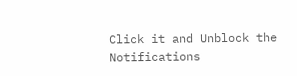Click it and Unblock the Notifications